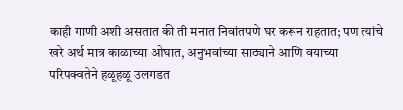काही गाणी अशी असतात की ती मनात निवांतपणे घर करून राहतात; पण त्यांचे खरे अर्थ मात्र काळाच्या ओघात, अनुभवांच्या साठ्याने आणि वयाच्या परिपक्वतेने हळूहळू उलगडत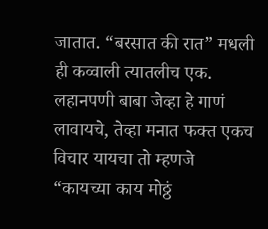जातात. “बरसात की रात” मधली ही कव्वाली त्यातलीच एक.
लहानपणी बाबा जेव्हा हे गाणं लावायचे, तेव्हा मनात फक्त एकच विचार यायचा तो म्हणजे “कायच्या काय मोठ्ठं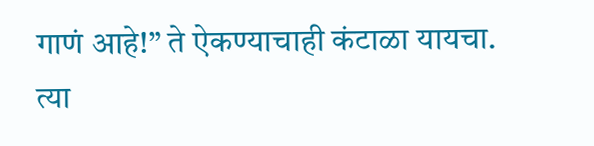गाणं आहे!” ते ऐकण्याचाही कंटाळा यायचा. त्या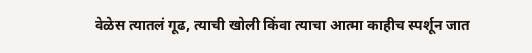वेळेस त्यातलं गूढ, त्याची खोली किंवा त्याचा आत्मा काहीच स्पर्शून जात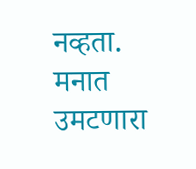नव्हता. मनात उमटणारा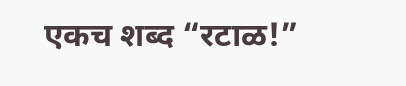एकच शब्द “रटाळ!”